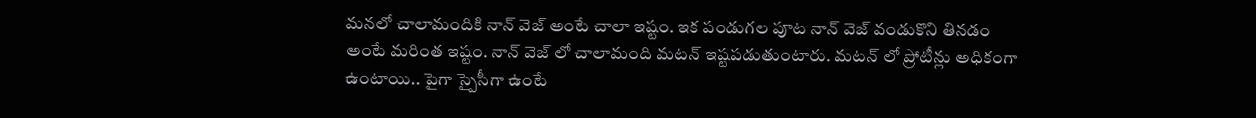మనలో చాలామందికి నాన్ వెజ్ అంటే చాలా ఇష్టం. ఇక పండుగల పూట నాన్ వెజ్ వండుకొని తినడం అంటే మరింత ఇష్టం. నాన్ వెజ్ లో చాలామంది మటన్ ఇష్టపడుతుంటారు. మటన్ లో ప్రోటీన్లు అధికంగా ఉంటాయి.. పైగా స్పైసీగా ఉంటే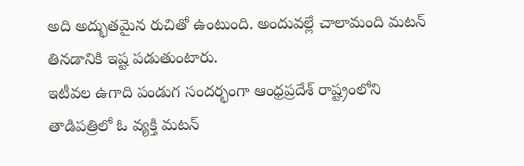అది అద్భుతమైన రుచితో ఉంటుంది. అందువల్లే చాలామంది మటన్ తినడానికి ఇష్ట పడుతుంటారు.
ఇటీవల ఉగాది పండుగ సందర్భంగా ఆంధ్రప్రదేశ్ రాష్ట్రంలోని తాడిపత్రిలో ఓ వ్యక్తి మటన్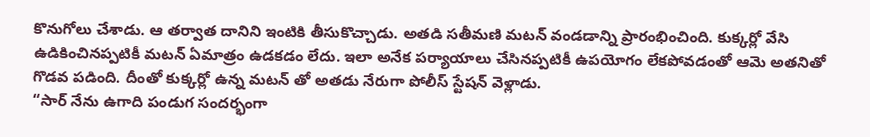కొనుగోలు చేశాడు. ఆ తర్వాత దానిని ఇంటికి తీసుకొచ్చాడు. అతడి సతీమణి మటన్ వండడాన్ని ప్రారంభించింది. కుక్కర్లో వేసి ఉడికించినప్పటికీ మటన్ ఏమాత్రం ఉడకడం లేదు. ఇలా అనేక పర్యాయాలు చేసినప్పటికీ ఉపయోగం లేకపోవడంతో ఆమె అతనితో గొడవ పడింది. దీంతో కుక్కర్లో ఉన్న మటన్ తో అతడు నేరుగా పోలీస్ స్టేషన్ వెళ్లాడు.
“సార్ నేను ఉగాది పండుగ సందర్భంగా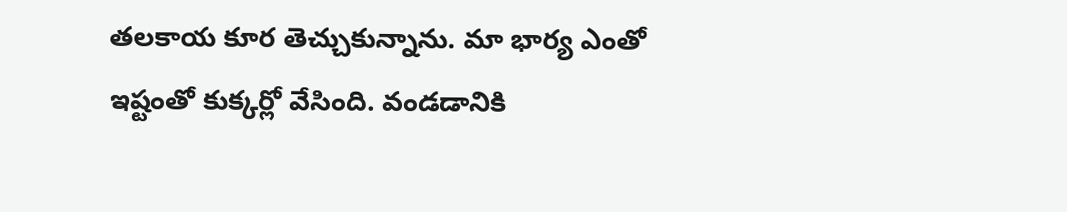తలకాయ కూర తెచ్చుకున్నాను. మా భార్య ఎంతో ఇష్టంతో కుక్కర్లో వేసింది. వండడానికి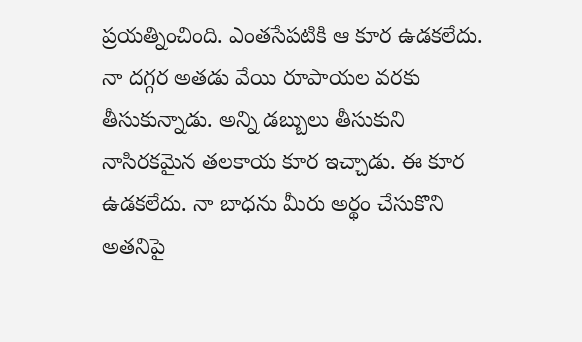ప్రయత్నించింది. ఎంతసేపటికి ఆ కూర ఉడకలేదు. నా దగ్గర అతడు వేయి రూపాయల వరకు తీసుకున్నాడు. అన్ని డబ్బులు తీసుకుని నాసిరకమైన తలకాయ కూర ఇచ్చాడు. ఈ కూర ఉడకలేదు. నా బాధను మీరు అర్థం చేసుకొని అతనిపై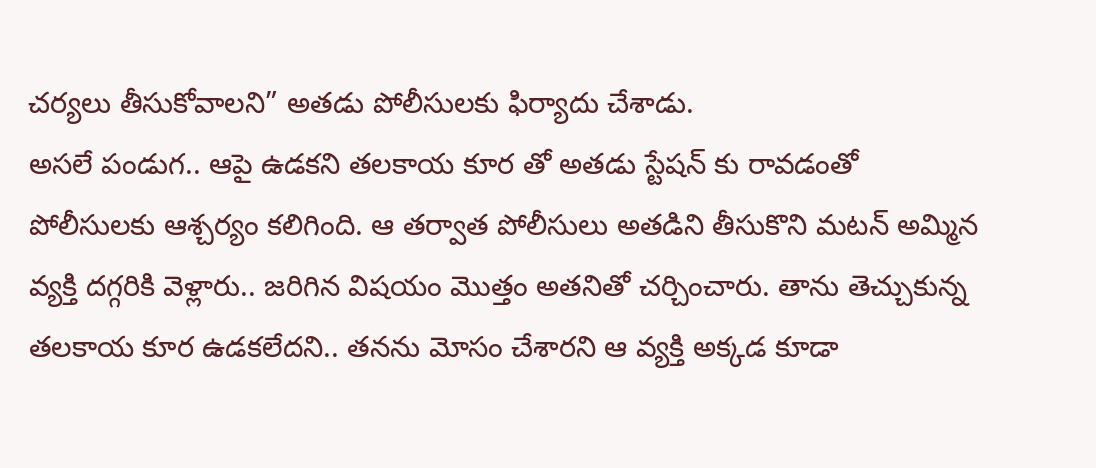చర్యలు తీసుకోవాలని” అతడు పోలీసులకు ఫిర్యాదు చేశాడు.
అసలే పండుగ.. ఆపై ఉడకని తలకాయ కూర తో అతడు స్టేషన్ కు రావడంతో పోలీసులకు ఆశ్చర్యం కలిగింది. ఆ తర్వాత పోలీసులు అతడిని తీసుకొని మటన్ అమ్మిన వ్యక్తి దగ్గరికి వెళ్లారు.. జరిగిన విషయం మొత్తం అతనితో చర్చించారు. తాను తెచ్చుకున్న తలకాయ కూర ఉడకలేదని.. తనను మోసం చేశారని ఆ వ్యక్తి అక్కడ కూడా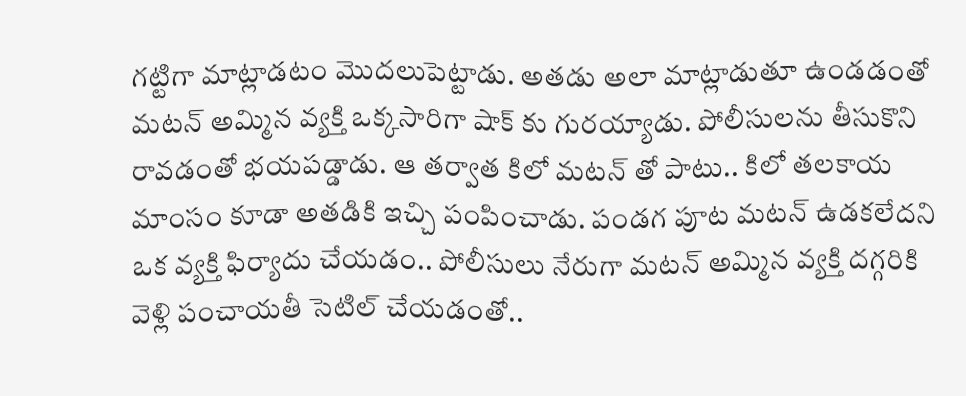గట్టిగా మాట్లాడటం మొదలుపెట్టాడు. అతడు అలా మాట్లాడుతూ ఉండడంతో మటన్ అమ్మిన వ్యక్తి ఒక్కసారిగా షాక్ కు గురయ్యాడు. పోలీసులను తీసుకొని రావడంతో భయపడ్డాడు. ఆ తర్వాత కిలో మటన్ తో పాటు.. కిలో తలకాయ మాంసం కూడా అతడికి ఇచ్చి పంపించాడు. పండగ పూట మటన్ ఉడకలేదని ఒక వ్యక్తి ఫిర్యాదు చేయడం.. పోలీసులు నేరుగా మటన్ అమ్మిన వ్యక్తి దగ్గరికి వెళ్లి పంచాయతీ సెటిల్ చేయడంతో..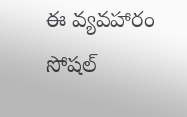ఈ వ్యవహారం సోషల్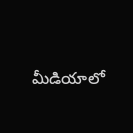మీడియాలో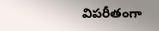విపరీతంగా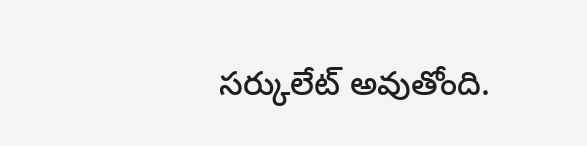సర్కులేట్ అవుతోంది.